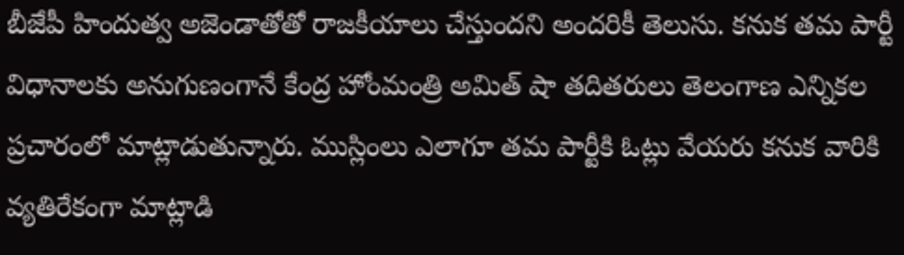బీజేపీ హిందుత్వ అజెండాతోతో రాజకీయాలు చేస్తుందని అందరికీ తెలుసు. కనుక తమ పార్టీ విధానాలకు అనుగుణంగానే కేంద్ర హోంమంత్రి అమిత్ షా తదితరులు తెలంగాణ ఎన్నికల ప్రచారంలో మాట్లాడుతున్నారు. ముస్లింలు ఎలాగూ తమ పార్టీకి ఓట్లు వేయరు కనుక వారికి వ్యతిరేకంగా మాట్లాడి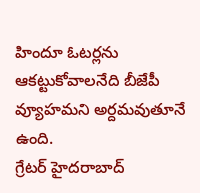హిందూ ఓటర్లను ఆకట్టుకోవాలనేది బీజేపీ వ్యూహమని అర్దమవుతూనే ఉంది.
గ్రేటర్ హైదరాబాద్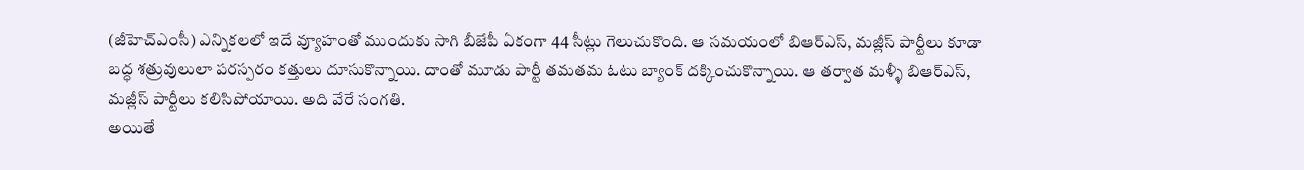(జీహెచ్ఎంసీ) ఎన్నికలలో ఇదే వ్యూహంతో ముందుకు సాగి బీజేపీ ఏకంగా 44 సీట్లు గెలుచుకొంది. ఆ సమయంలో బిఆర్ఎస్, మజ్లీస్ పార్టీలు కూడా బద్ధ శత్రువులులా పరస్పరం కత్తులు దూసుకొన్నాయి. దాంతో మూడు పార్టీ తమతమ ఓటు బ్యాంక్ దక్కించుకొన్నాయి. ఆ తర్వాత మళ్ళీ బిఆర్ఎస్, మజ్లీస్ పార్టీలు కలిసిపోయాయి. అది వేరే సంగతి.
అయితే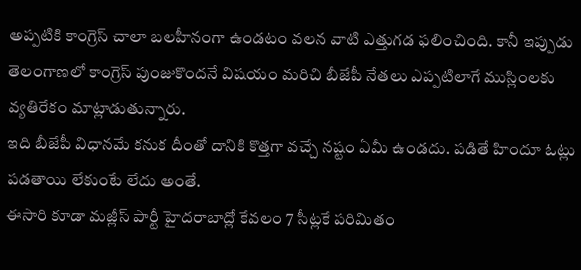అప్పటికి కాంగ్రెస్ చాలా బలహీనంగా ఉండటం వలన వాటి ఎత్తుగడ ఫలించింది. కానీ ఇప్పుడు తెలంగాణలో కాంగ్రెస్ పుంజుకొందనే విషయం మరిచి బీజేపీ నేతలు ఎప్పటిలాగే ముస్లింలకు వ్యతిరేకం మాట్లాడుతున్నారు.
ఇది బీజేపీ విధానమే కనుక దీంతో దానికి కొత్తగా వచ్చే నష్టం ఏమీ ఉండదు. పడితే హిందూ ఓట్లు పడతాయి లేకుంటే లేదు అంతే.
ఈసారి కూడా మజ్లీస్ పార్టీ హైదరాబాద్లో కేవలం 7 సీట్లకే పరిమితం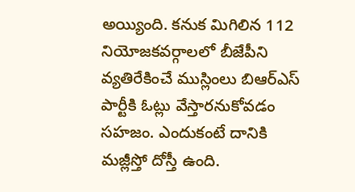అయ్యింది. కనుక మిగిలిన 112 నియోజకవర్గాలలో బీజేపీని వ్యతిరేకించే ముస్లింలు బిఆర్ఎస్ పార్టీకి ఓట్లు వేస్తారనుకోవడం సహజం. ఎందుకంటే దానికి మజ్లీస్తో దోస్తీ ఉంది.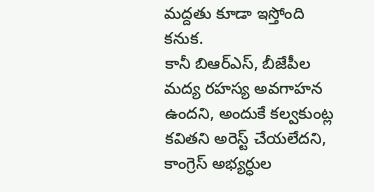మద్దతు కూడా ఇస్తోంది కనుక.
కానీ బిఆర్ఎస్, బీజేపీల మద్య రహస్య అవగాహన ఉందని, అందుకే కల్వకుంట్ల కవితని అరెస్ట్ చేయలేదని, కాంగ్రెస్ అభ్యర్ధుల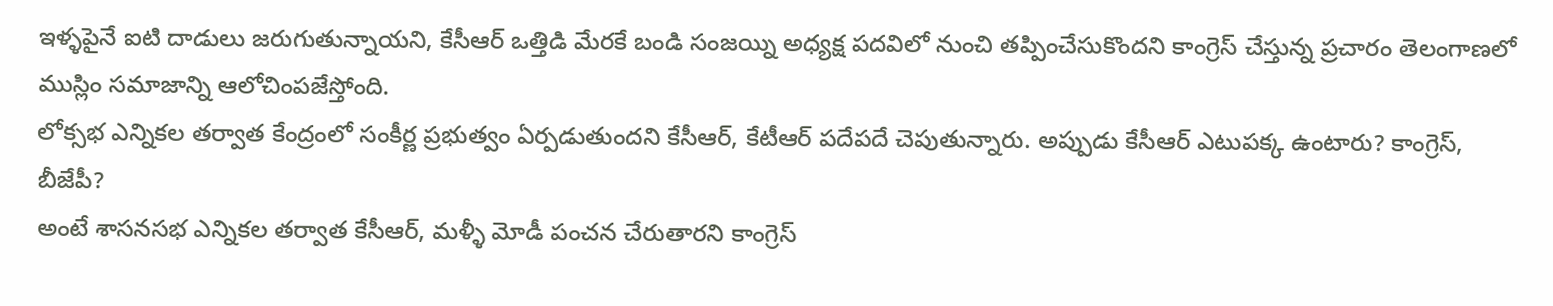ఇళ్ళపైనే ఐటి దాడులు జరుగుతున్నాయని, కేసీఆర్ ఒత్తిడి మేరకే బండి సంజయ్ని అధ్యక్ష పదవిలో నుంచి తప్పించేసుకొందని కాంగ్రెస్ చేస్తున్న ప్రచారం తెలంగాణలో ముస్లిం సమాజాన్ని ఆలోచింపజేస్తోంది.
లోక్సభ ఎన్నికల తర్వాత కేంద్రంలో సంకీర్ణ ప్రభుత్వం ఏర్పడుతుందని కేసీఆర్, కేటీఆర్ పదేపదే చెపుతున్నారు. అప్పుడు కేసీఆర్ ఎటుపక్క ఉంటారు? కాంగ్రెస్, బీజేపీ?
అంటే శాసనసభ ఎన్నికల తర్వాత కేసీఆర్, మళ్ళీ మోడీ పంచన చేరుతారని కాంగ్రెస్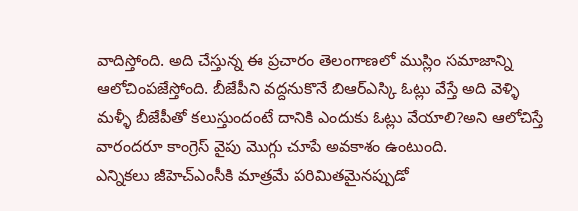వాదిస్తోంది. అది చేస్తున్న ఈ ప్రచారం తెలంగాణలో ముస్లిం సమాజాన్ని ఆలోచింపజేస్తోంది. బీజేపీని వద్దనుకొనే బిఆర్ఎస్కి ఓట్లు వేస్తే అది వెళ్ళి మళ్ళీ బీజేపీతో కలుస్తుందంటే దానికి ఎందుకు ఓట్లు వేయాలి?అని ఆలోచిస్తే వారందరూ కాంగ్రెస్ వైపు మొగ్గు చూపే అవకాశం ఉంటుంది.
ఎన్నికలు జీహెచ్ఎంసీకి మాత్రమే పరిమితమైనప్పుడో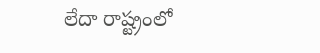లేదా రాష్ట్రంలో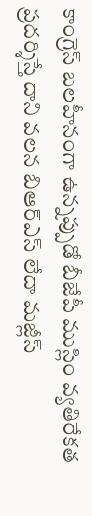కాంగ్రెస్ బలహీనంగా ఉన్నప్పుడో బీజేపీ ముస్లిం వ్యతిరేకత ప్రదర్శిస్తే దాని వలన బిఆర్ఎస్ లేదా మజ్లీస్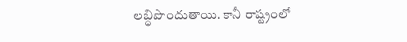లబ్ధిపొందుతాయి. కానీ రాష్ట్రంలో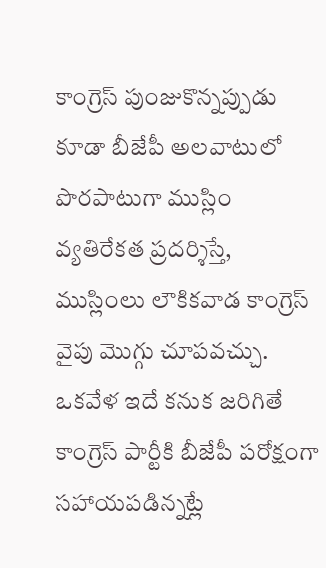కాంగ్రెస్ పుంజుకొన్నప్పుడు కూడా బీజేపీ అలవాటులో పొరపాటుగా ముస్లిం వ్యతిరేకత ప్రదర్శిస్తే, ముస్లింలు లౌకికవాడ కాంగ్రెస్ వైపు మొగ్గు చూపవచ్చు. ఒకవేళ ఇదే కనుక జరిగితే కాంగ్రెస్ పార్టీకి బీజేపీ పరోక్షంగా సహాయపడిన్నట్లే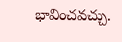భావించవచ్చు.